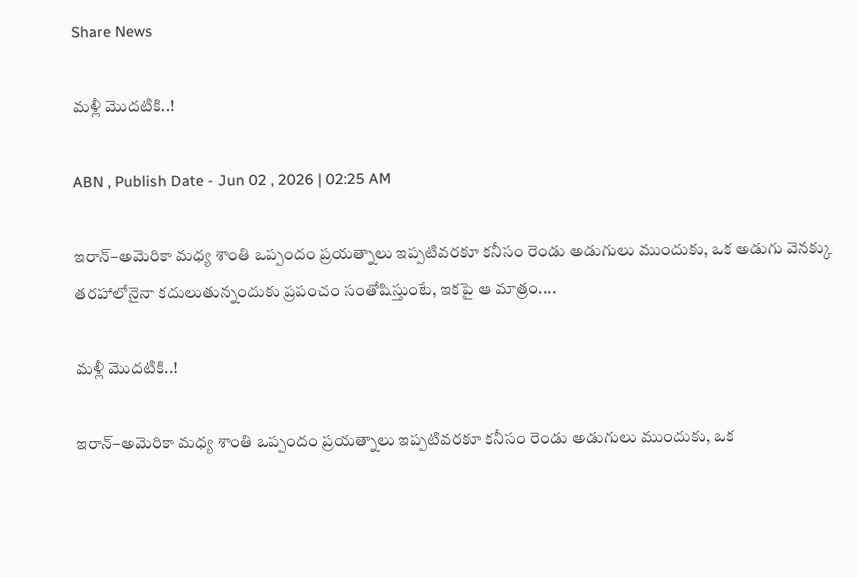Share News

మళ్లీ మొదటికి..!

ABN , Publish Date - Jun 02 , 2026 | 02:25 AM

ఇరాన్‌–అమెరికా మధ్య శాంతి ఒప్పందం ప్రయత్నాలు ఇప్పటివరకూ కనీసం రెండు అడుగులు ముందుకు, ఒక అడుగు వెనక్కు తరహాలోనైనా కదులుతున్నందుకు ప్రపంచం సంతోషిస్తుంటే, ఇకపై ఆ మాత్రం....

మళ్లీ మొదటికి..!

ఇరాన్‌–అమెరికా మధ్య శాంతి ఒప్పందం ప్రయత్నాలు ఇప్పటివరకూ కనీసం రెండు అడుగులు ముందుకు, ఒక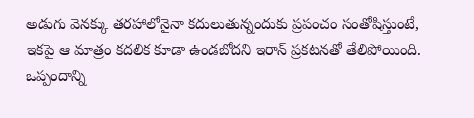అడుగు వెనక్కు తరహాలోనైనా కదులుతున్నందుకు ప్రపంచం సంతోషిస్తుంటే, ఇకపై ఆ మాత్రం కదలిక కూడా ఉండబోదని ఇరాన్‌ ప్రకటనతో తేలిపోయింది. ఒప్పందాన్ని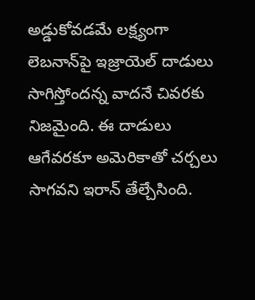అడ్డుకోవడమే లక్ష్యంగా లెబనాన్‌పై ఇజ్రాయెల్‌ దాడులు సాగిస్తోందన్న వాదనే చివరకు నిజమైంది. ఈ దాడులు ఆగేవరకూ అమెరికాతో చర్చలు సాగవని ఇరాన్‌ తేల్చేసింది.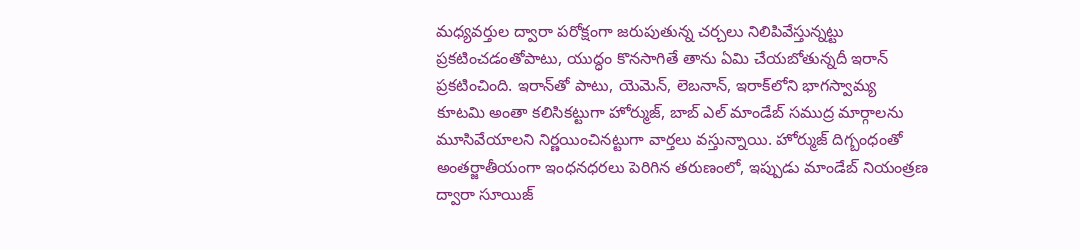మధ్యవర్తుల ద్వారా పరోక్షంగా జరుపుతున్న చర్చలు నిలిపివేస్తున్నట్టు ప్రకటించడంతోపాటు, యుద్ధం కొనసాగితే తాను ఏమి చేయబోతున్నదీ ఇరాన్‌ ప్రకటించింది. ఇరాన్‌తో పాటు, యెమెన్‌, లెబనాన్‌, ఇరాక్‌లోని భాగస్వామ్య కూటమి అంతా కలిసికట్టుగా హోర్ముజ్‌, బాబ్‌ ఎల్‌ మాండేబ్‌ సముద్ర మార్గాలను మూసివేయాలని నిర్ణయించినట్టుగా వార్తలు వస్తున్నాయి. హోర్ముజ్‌ దిగ్బంధంతో అంతర్జాతీయంగా ఇంధనధరలు పెరిగిన తరుణంలో, ఇప్పుడు మాండేబ్‌ నియంత్రణ ద్వారా సూయిజ్‌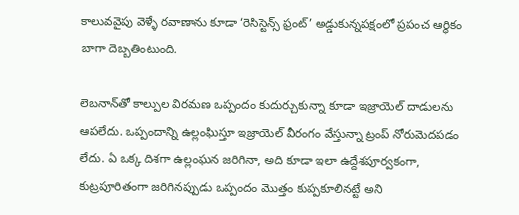కాలువవైపు వెళ్ళే రవాణాను కూడా ‘రెసిస్టెన్స్‌ ఫ్రంట్‌’ అడ్డుకున్నపక్షంలో ప్రపంచ ఆర్థికం బాగా దెబ్బతింటుంది.

లెబనాన్‌తో కాల్పుల విరమణ ఒప్పందం కుదుర్చుకున్నా కూడా ఇజ్రాయెల్‌ దాడులను ఆపలేదు. ఒప్పందాన్ని ఉల్లంఘిస్తూ ఇజ్రాయెల్‌ వీరంగం వేస్తున్నా ట్రంప్‌ నోరుమెదపడం లేదు. ఏ ఒక్క దిశగా ఉల్లంఘన జరిగినా, అది కూడా ఇలా ఉద్దేశపూర్వకంగా, కుట్రపూరితంగా జరిగినప్పుడు ఒప్పందం మొత్తం కుప్పకూలినట్టే అని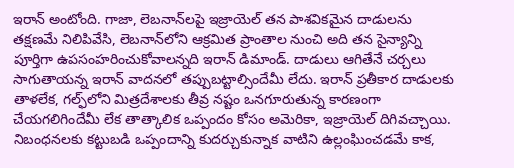ఇరాన్‌ అంటోంది. గాజా, లెబనాన్‌లపై ఇజ్రాయెల్‌ తన పాశవికమైన దాడులను తక్షణమే నిలిపివేసి, లెబనాన్‌లోని ఆక్రమిత ప్రాంతాల నుంచి అది తన సైన్యాన్ని పూర్తిగా ఉపసంహరించుకోవాలన్నది ఇరాన్‌ డిమాండ్‌. దాడులు ఆగితేనే చర్చలు సాగుతాయన్న ఇరాన్‌ వాదనలో తప్పుబట్టాల్సిందేమీ లేదు. ఇరాన్‌ ప్రతీకార దాడులకు తాళలేక, గల్ఫ్‌లోని మిత్రదేశాలకు తీవ్ర నష్టం ఒనగూరుతున్న కారణంగా చేయగలిగిందేమీ లేక తాత్కాలిక ఒప్పందం కోసం అమెరికా, ఇజ్రాయెల్‌ దిగివచ్చాయి. నిబంధనలకు కట్టుబడి ఒప్పందాన్ని కుదర్చుకున్నాక వాటిని ఉల్లంఘించడమే కాక,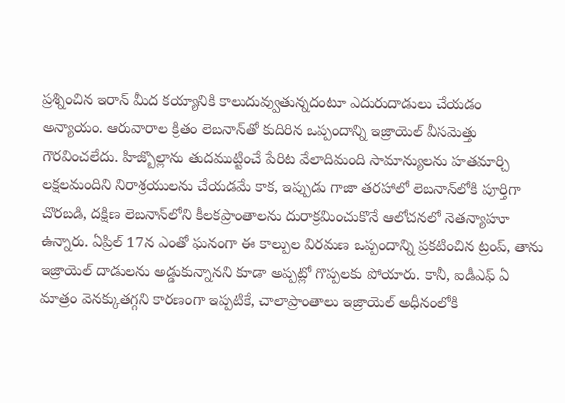ప్రశ్నించిన ఇరాన్‌ మీద కయ్యానికి కాలుదువ్వుతున్నదంటూ ఎదురుదాడులు చేయడం అన్యాయం. ఆరువారాల క్రితం లెబనాన్‌తో కుదిరిన ఒప్పందాన్ని ఇజ్రాయెల్‌ వీసమెత్తు గౌరవించలేదు. హిజ్బొల్లాను తుదముట్టించే పేరిట వేలాదిమంది సామాన్యులను హతమార్చి లక్షలమందిని నిరాశ్రయులను చేయడమే కాక, ఇప్పుడు గాజా తరహాలో లెబనాన్‌లోకి పూర్తిగా చొరబడి, దక్షిణ లెబనాన్‌లోని కీలకప్రాంతాలను దురాక్రమించుకొనే ఆలోచనలో నెతన్యాహూ ఉన్నారు. ఏప్రిల్‌ 17న ఎంతో ఘనంగా ఈ కాల్పుల విరమణ ఒప్పందాన్ని ప్రకటించిన ట్రంప్‌, తాను ఇజ్రాయెల్‌ దాడులను అడ్డుకున్నానని కూడా అప్పట్లో గొప్పలకు పోయారు. కానీ, ఐడీఎఫ్‌ ఏ మాత్రం వెనక్కుతగ్గని కారణంగా ఇప్పటికే, చాలాప్రాంతాలు ఇజ్రాయెల్‌ అధీనంలోకి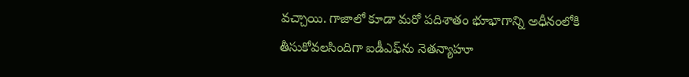వచ్చాయి. గాజాలో కూడా మరో పదిశాతం భూభాగాన్ని అధీనంలోకి తీసుకోవలసిందిగా ఐడీఎఫ్‌ను నెతన్యాహూ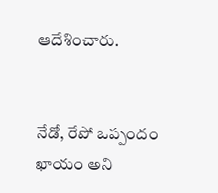ఆదేశించారు.


నేడో, రేపో ఒప్పందం ఖాయం అని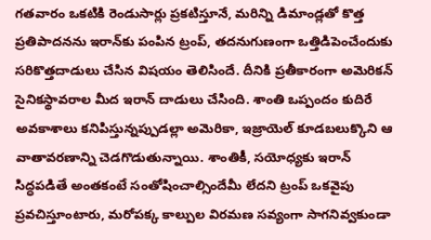గతవారం ఒకటికి రెండుసార్లు ప్రకటిస్తూనే, మరిన్ని డిమాండ్లతో కొత్త ప్రతిపాదనను ఇరాన్‌కు పంపిన ట్రంప్‌, తదనుగుణంగా ఒత్తిడిపెంచేందుకు సరికొత్తదాడులు చేసిన విషయం తెలిసిందే. దీనికి ప్రతీకారంగా అమెరికన్‌ సైనికస్థావరాల మీద ఇరాన్‌ దాడులు చేసింది. శాంతి ఒప్పందం కుదిరే అవకాశాలు కనిపిస్తున్నప్పుడల్లా అమెరికా, ఇజ్రాయెల్‌ కూడబలుక్కొని ఆ వాతావరణాన్ని చెడగొడుతున్నాయి. శాంతికీ, సయోధ్యకు ఇరాన్‌ సిద్ధపడితే అంతకంటే సంతోషించాల్సిందేమీ లేదని ట్రంప్‌ ఒకవైపు ప్రవచిస్తూంటారు, మరోపక్క కాల్పుల విరమణ సవ్యంగా సాగనివ్వకుండా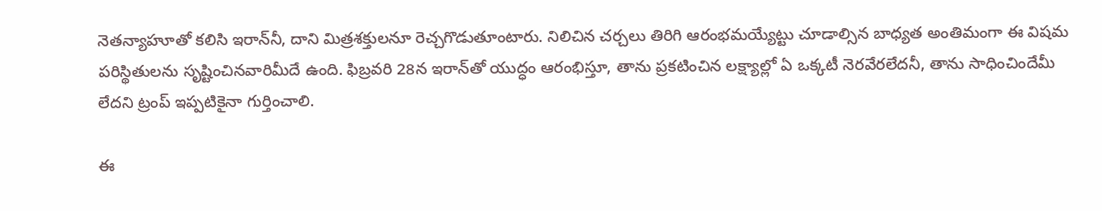నెతన్యాహూతో కలిసి ఇరాన్‌నీ, దాని మిత్రశక్తులనూ రెచ్చగొడుతూంటారు. నిలిచిన చర్చలు తిరిగి ఆరంభమయ్యేట్టు చూడాల్సిన బాధ్యత అంతిమంగా ఈ విషమ పరిస్థితులను సృష్టించినవారిమీదే ఉంది. ఫిబ్రవరి 28న ఇరాన్‌తో యుద్ధం ఆరంభిస్తూ, తాను ప్రకటించిన లక్ష్యాల్లో ఏ ఒక్కటీ నెరవేరలేదనీ, తాను సాధించిందేమీ లేదని ట్రంప్‌ ఇప్పటికైనా గుర్తించాలి.

ఈ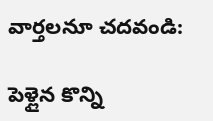వార్తలనూ చదవండి:

పెళ్లైన కొన్ని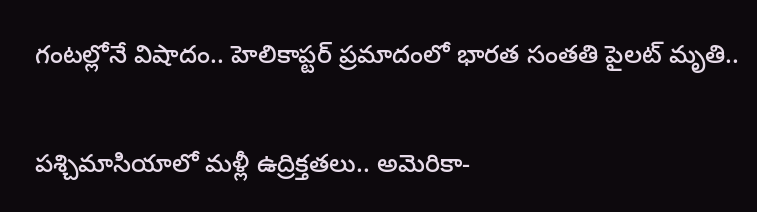గంటల్లోనే విషాదం.. హెలికాప్టర్ ప్రమాదంలో భారత సంతతి పైలట్ మృతి..

పశ్చిమాసియాలో మళ్లీ ఉద్రిక్తతలు.. అమెరికా-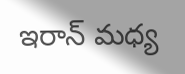ఇరాన్ మధ్య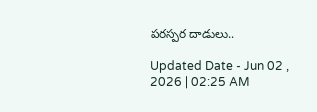పరస్పర దాడులు..

Updated Date - Jun 02 , 2026 | 02:25 AM